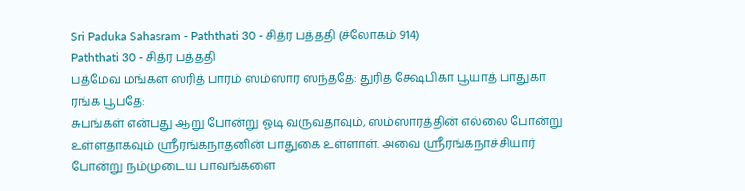Sri Paduka Sahasram - Paththati 30 - சித்ர பத்ததி (ச்லோகம் 914)
Paththati 30 - சித்ர பத்ததி
பத்மேவ மங்கள ஸரித் பாரம் ஸம்ஸார ஸந்ததே: துரித க்ஷேபிகா பூயாத் பாதுகா ரங்க பூபதே:
சுபங்கள் என்பது ஆறு போன்று ஓடி வருவதாவும், ஸம்ஸாரத்தின் எல்லை போன்று உள்ளதாகவும் ஸ்ரீரங்கநாதனின் பாதுகை உள்ளாள். அவை ஸ்ரீரங்கநாச்சியார் போன்று நம்முடைய பாவங்களை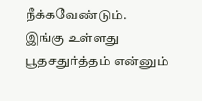நீக்கவேண்டும்.
இங்கு உள்ளது பூதசதுர்த்தம் என்னும்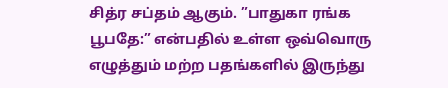சித்ர சப்தம் ஆகும். ”பாதுகா ரங்க பூபதே:” என்பதில் உள்ள ஒவ்வொரு எழுத்தும் மற்ற பதங்களில் இருந்து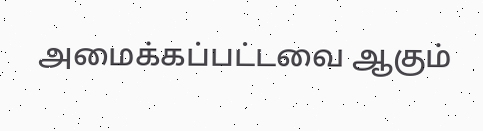அமைக்கப்பட்டவை ஆகும்